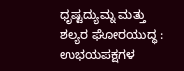ಧೃಷ್ಟದ್ಯುಮ್ನ ಮತ್ತು ಶಲ್ಯರ ಘೋರಯುದ್ಧ : ಉಭಯಪಕ್ಷಗಳ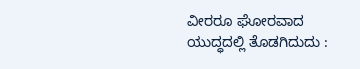ವೀರರೂ ಘೋರವಾದ ಯುದ್ಧದಲ್ಲಿ ತೊಡಗಿದುದು :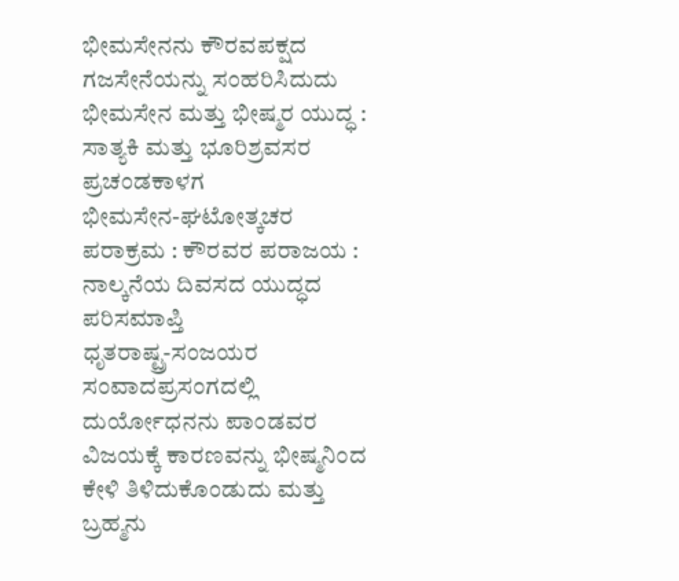ಭೀಮಸೇನನು ಕೌರವಪಕ್ಷದ ಗಜಸೇನೆಯನ್ನು ಸಂಹರಿಸಿದುದು
ಭೀಮಸೇನ ಮತ್ತು ಭೀಷ್ಮರ ಯುದ್ಧ : ಸಾತ್ಯಕಿ ಮತ್ತು ಭೂರಿಶ್ರವಸರ ಪ್ರಚಂಡಕಾಳಗ
ಭೀಮಸೇನ-ಘಟೋತ್ಕಚರ ಪರಾಕ್ರಮ : ಕೌರವರ ಪರಾಜಯ : ನಾಲ್ಕನೆಯ ದಿವಸದ ಯುದ್ಧದ ಪರಿಸಮಾಪ್ತಿ
ಧೃತರಾಷ್ಟ್ರ-ಸಂಜಯರ ಸಂವಾದಪ್ರಸಂಗದಲ್ಲಿ ದುರ್ಯೋಧನನು ಪಾಂಡವರ ವಿಜಯಕ್ಕೆ ಕಾರಣವನ್ನು ಭೀಷ್ಮನಿಂದ ಕೇಳಿ ತಿಳಿದುಕೊಂಡುದು ಮತ್ತು ಬ್ರಹ್ಮನು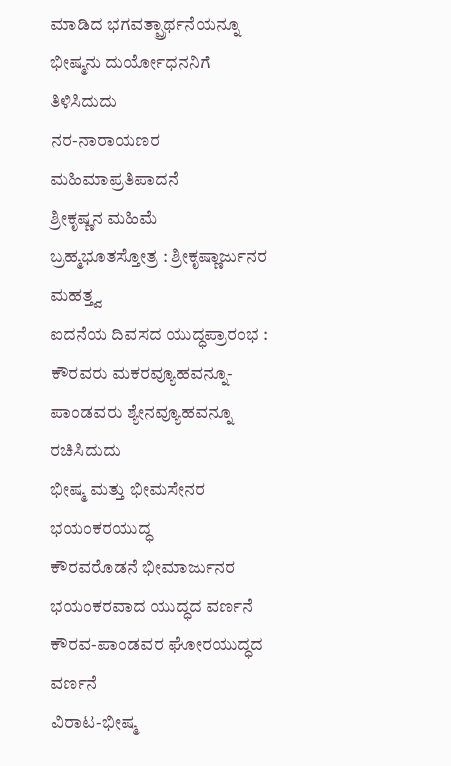ಮಾಡಿದ ಭಗವತ್ಪ್ರಾರ್ಥನೆಯನ್ನೂ ಭೀಷ್ಮನು ದುರ್ಯೋಧನನಿಗೆ ತಿಳಿಸಿದುದು
ನರ-ನಾರಾಯಣರ ಮಹಿಮಾಪ್ರತಿಪಾದನೆ
ಶ್ರೀಕೃಷ್ಣನ ಮಹಿಮೆ
ಬ್ರಹ್ಮಭೂತಸ್ತೋತ್ರ : ಶ್ರೀಕೃಷ್ಣಾರ್ಜುನರ ಮಹತ್ತ್ವ
ಐದನೆಯ ದಿವಸದ ಯುದ್ಧಪ್ರಾರಂಭ : ಕೌರವರು ಮಕರವ್ಯೂಹವನ್ನೂ-ಪಾಂಡವರು ಶ್ಯೇನವ್ಯೂಹವನ್ನೂ ರಚಿಸಿದುದು
ಭೀಷ್ಮ ಮತ್ತು ಭೀಮಸೇನರ ಭಯಂಕರಯುದ್ಧ
ಕೌರವರೊಡನೆ ಭೀಮಾರ್ಜುನರ ಭಯಂಕರವಾದ ಯುದ್ಧದ ವರ್ಣನೆ
ಕೌರವ-ಪಾಂಡವರ ಘೋರಯುದ್ಧದ ವರ್ಣನೆ
ವಿರಾಟ-ಭೀಷ್ಮ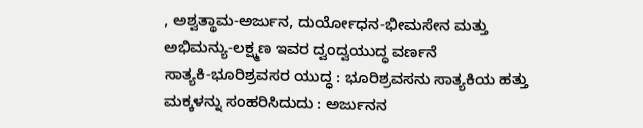, ಅಶ್ವತ್ಥಾಮ-ಅರ್ಜುನ, ದುರ್ಯೋಧನ-ಭೀಮಸೇನ ಮತ್ತು ಅಭಿಮನ್ಯು-ಲಕ್ಷ್ಮಣ ಇವರ ದ್ವಂದ್ವಯುದ್ಧ ವರ್ಣನೆ
ಸಾತ್ಯಕಿ-ಭೂರಿಶ್ರವಸರ ಯುದ್ಧ : ಭೂರಿಶ್ರವಸನು ಸಾತ್ಯಕಿಯ ಹತ್ತು ಮಕ್ಕಳನ್ನು ಸಂಹರಿಸಿದುದು : ಅರ್ಜುನನ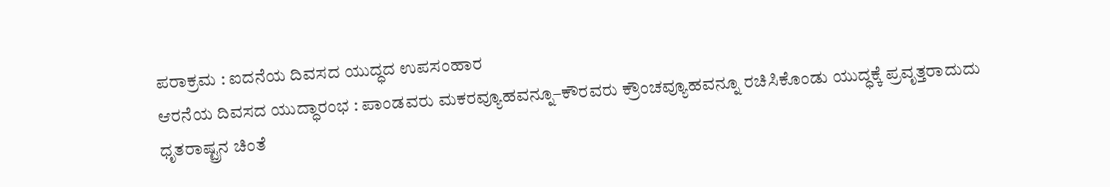ಪರಾಕ್ರಮ : ಐದನೆಯ ದಿವಸದ ಯುದ್ಧದ ಉಪಸಂಹಾರ
ಆರನೆಯ ದಿವಸದ ಯುದ್ಧಾರಂಭ : ಪಾಂಡವರು ಮಕರವ್ಯೂಹವನ್ನೂ–ಕೌರವರು ಕ್ರೌಂಚವ್ಯೂಹವನ್ನೂ ರಚಿಸಿಕೊಂಡು ಯುದ್ಧಕ್ಕೆ ಪ್ರವೃತ್ತರಾದುದು
ಧೃತರಾಷ್ಟ್ರನ ಚಿಂತೆ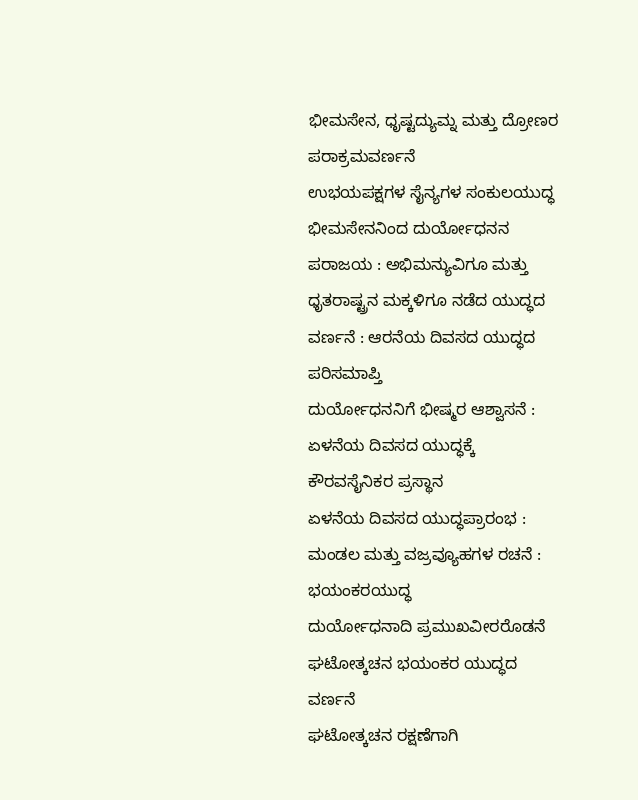ಭೀಮಸೇನ, ಧೃಷ್ಟದ್ಯುಮ್ನ ಮತ್ತು ದ್ರೋಣರ ಪರಾಕ್ರಮವರ್ಣನೆ
ಉಭಯಪಕ್ಷಗಳ ಸೈನ್ಯಗಳ ಸಂಕುಲಯುದ್ಧ
ಭೀಮಸೇನನಿಂದ ದುರ್ಯೋಧನನ ಪರಾಜಯ : ಅಭಿಮನ್ಯುವಿಗೂ ಮತ್ತು ಧೃತರಾಷ್ಟ್ರನ ಮಕ್ಕಳಿಗೂ ನಡೆದ ಯುದ್ಧದ ವರ್ಣನೆ : ಆರನೆಯ ದಿವಸದ ಯುದ್ಧದ ಪರಿಸಮಾಪ್ತಿ
ದುರ್ಯೋಧನನಿಗೆ ಭೀಷ್ಮರ ಆಶ್ವಾಸನೆ : ಏಳನೆಯ ದಿವಸದ ಯುದ್ಧಕ್ಕೆ ಕೌರವಸೈನಿಕರ ಪ್ರಸ್ಥಾನ
ಏಳನೆಯ ದಿವಸದ ಯುದ್ಧಪ್ರಾರಂಭ : ಮಂಡಲ ಮತ್ತು ವಜ್ರವ್ಯೂಹಗಳ ರಚನೆ : ಭಯಂಕರಯುದ್ಧ
ದುರ್ಯೋಧನಾದಿ ಪ್ರಮುಖವೀರರೊಡನೆ ಘಟೋತ್ಕಚನ ಭಯಂಕರ ಯುದ್ಧದ ವರ್ಣನೆ
ಘಟೋತ್ಕಚನ ರಕ್ಷಣೆಗಾಗಿ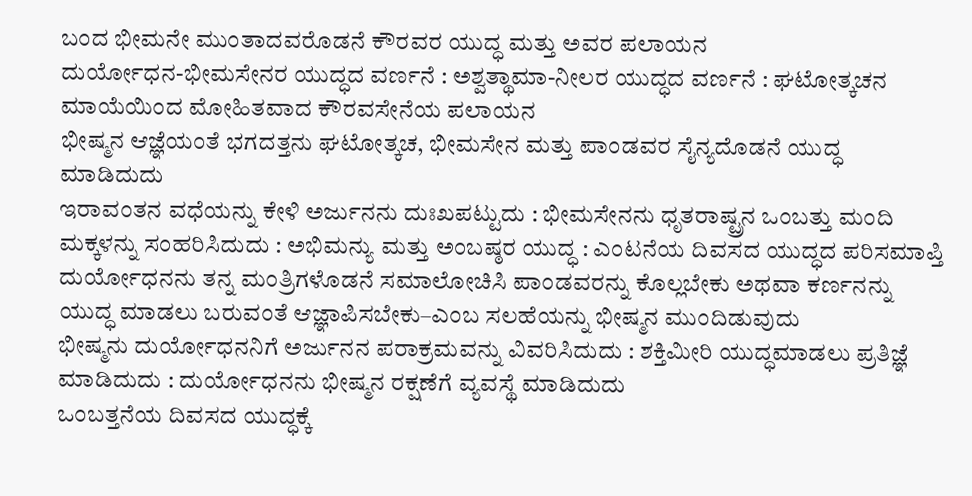ಬಂದ ಭೀಮನೇ ಮುಂತಾದವರೊಡನೆ ಕೌರವರ ಯುದ್ಧ ಮತ್ತು ಅವರ ಪಲಾಯನ
ದುರ್ಯೋಧನ-ಭೀಮಸೇನರ ಯುದ್ಧದ ವರ್ಣನೆ : ಅಶ್ವತ್ಥಾಮಾ-ನೀಲರ ಯುದ್ಧದ ವರ್ಣನೆ : ಘಟೋತ್ಕಚನ ಮಾಯೆಯಿಂದ ಮೋಹಿತವಾದ ಕೌರವಸೇನೆಯ ಪಲಾಯನ
ಭೀಷ್ಮನ ಆಜ್ಞೆಯಂತೆ ಭಗದತ್ತನು ಘಟೋತ್ಕಚ, ಭೀಮಸೇನ ಮತ್ತು ಪಾಂಡವರ ಸೈನ್ಯದೊಡನೆ ಯುದ್ಧ ಮಾಡಿದುದು
ಇರಾವಂತನ ವಧೆಯನ್ನು ಕೇಳಿ ಅರ್ಜುನನು ದುಃಖಪಟ್ಟುದು : ಭೀಮಸೇನನು ಧೃತರಾಷ್ಟ್ರನ ಒಂಬತ್ತು ಮಂದಿ ಮಕ್ಕಳನ್ನು ಸಂಹರಿಸಿದುದು : ಅಭಿಮನ್ಯು ಮತ್ತು ಅಂಬಷ್ಠರ ಯುದ್ಧ : ಎಂಟನೆಯ ದಿವಸದ ಯುದ್ಧದ ಪರಿಸಮಾಪ್ತಿ
ದುರ್ಯೋಧನನು ತನ್ನ ಮಂತ್ರಿಗಳೊಡನೆ ಸಮಾಲೋಚಿಸಿ ಪಾಂಡವರನ್ನು ಕೊಲ್ಲಬೇಕು ಅಥವಾ ಕರ್ಣನನ್ನು ಯುದ್ಧ ಮಾಡಲು ಬರುವಂತೆ ಆಜ್ಞಾಪಿಸಬೇಕು–ಎಂಬ ಸಲಹೆಯನ್ನು ಭೀಷ್ಮನ ಮುಂದಿಡುವುದು
ಭೀಷ್ಮನು ದುರ್ಯೋಧನನಿಗೆ ಅರ್ಜುನನ ಪರಾಕ್ರಮವನ್ನು ವಿವರಿಸಿದುದು : ಶಕ್ತಿಮೀರಿ ಯುದ್ಧಮಾಡಲು ಪ್ರತಿಜ್ಞೆ ಮಾಡಿದುದು : ದುರ್ಯೋಧನನು ಭೀಷ್ಮನ ರಕ್ಷಣೆಗೆ ವ್ಯವಸ್ಥೆ ಮಾಡಿದುದು
ಒಂಬತ್ತನೆಯ ದಿವಸದ ಯುದ್ಧಕ್ಕೆ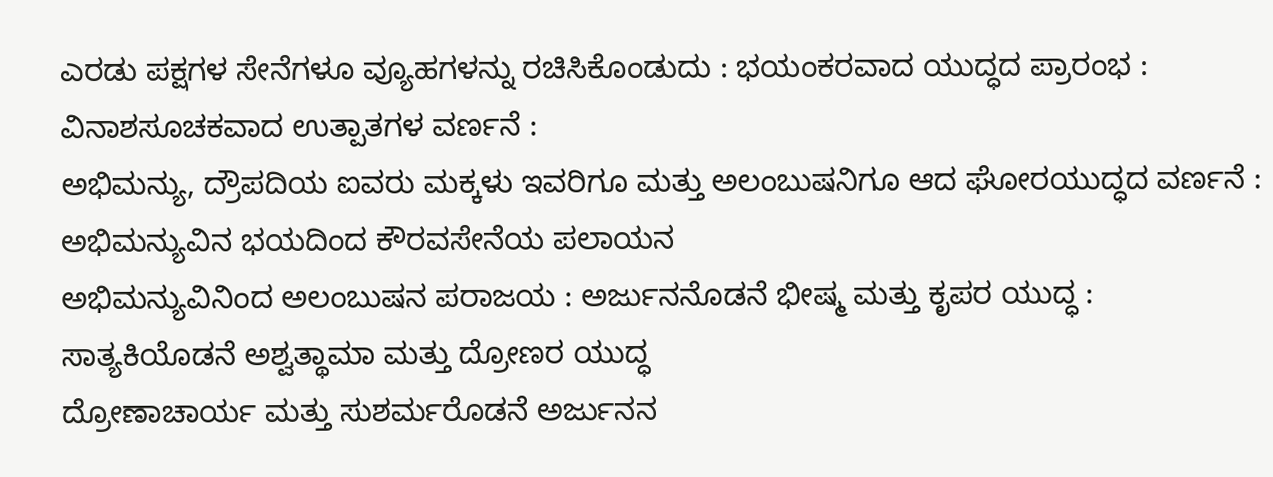ಎರಡು ಪಕ್ಷಗಳ ಸೇನೆಗಳೂ ವ್ಯೂಹಗಳನ್ನು ರಚಿಸಿಕೊಂಡುದು : ಭಯಂಕರವಾದ ಯುದ್ಧದ ಪ್ರಾರಂಭ : ವಿನಾಶಸೂಚಕವಾದ ಉತ್ಪಾತಗಳ ವರ್ಣನೆ :
ಅಭಿಮನ್ಯು, ದ್ರೌಪದಿಯ ಐವರು ಮಕ್ಕಳು ಇವರಿಗೂ ಮತ್ತು ಅಲಂಬುಷನಿಗೂ ಆದ ಘೋರಯುದ್ಧದ ವರ್ಣನೆ : ಅಭಿಮನ್ಯುವಿನ ಭಯದಿಂದ ಕೌರವಸೇನೆಯ ಪಲಾಯನ
ಅಭಿಮನ್ಯುವಿನಿಂದ ಅಲಂಬುಷನ ಪರಾಜಯ : ಅರ್ಜುನನೊಡನೆ ಭೀಷ್ಮ ಮತ್ತು ಕೃಪರ ಯುದ್ಧ : ಸಾತ್ಯಕಿಯೊಡನೆ ಅಶ್ವತ್ಥಾಮಾ ಮತ್ತು ದ್ರೋಣರ ಯುದ್ಧ
ದ್ರೋಣಾಚಾರ್ಯ ಮತ್ತು ಸುಶರ್ಮರೊಡನೆ ಅರ್ಜುನನ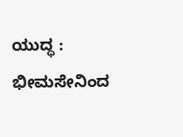ಯುದ್ಧ : ಭೀಮಸೇನಿಂದ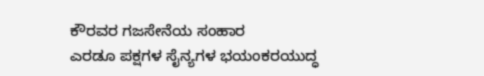ಕೌರವರ ಗಜಸೇನೆಯ ಸಂಹಾರ
ಎರಡೂ ಪಕ್ಷಗಳ ಸೈನ್ಯಗಳ ಭಯಂಕರಯುದ್ಧ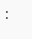: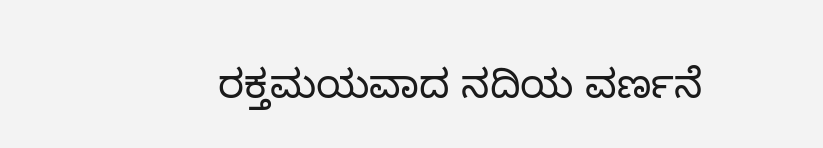ರಕ್ತಮಯವಾದ ನದಿಯ ವರ್ಣನೆ